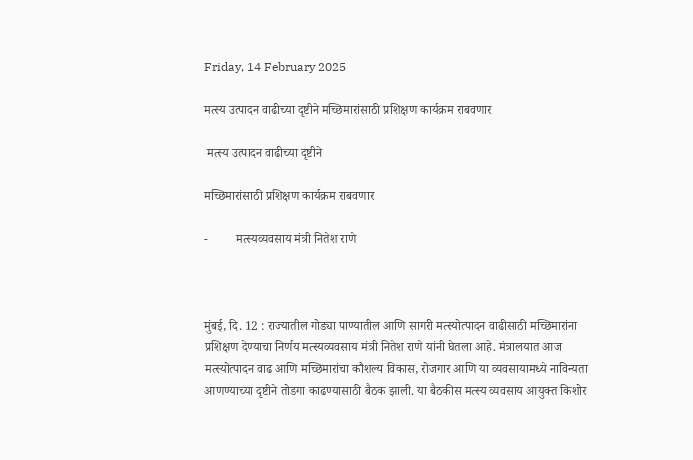Friday, 14 February 2025

मत्स्य उत्पादन वाढीच्या दृष्टीने मच्छिमारांसाठी प्रशिक्षण कार्यक्रम राबवणार

 मत्स्य उत्पादन वाढीच्या दृष्टीने

मच्छिमारांसाठी प्रशिक्षण कार्यक्रम राबवणार

-         मत्स्यव्यवसाय मंत्री नितेश राणे



मुंबई, दि. 12 : राज्यातील गोड्या पाण्यातील आणि सागरी मत्स्योत्पादन वाढीसाठी मच्छिमारांना प्रशिक्षण देण्याचा निर्णय मत्स्यव्यवसाय मंत्री नितेश राणे यांनी घेतला आहे. मंत्रालयात आज मत्स्योत्पादन वाढ आणि मच्छिमारांचा कौशल्य विकास, रोजगार आणि या व्यवसायामध्ये नाविन्यता आणण्याच्या दृष्टीने तोडगा काढण्यासाठी बैठक झाली. या बैठकीस मत्स्य व्यवसाय आयुक्त किशोर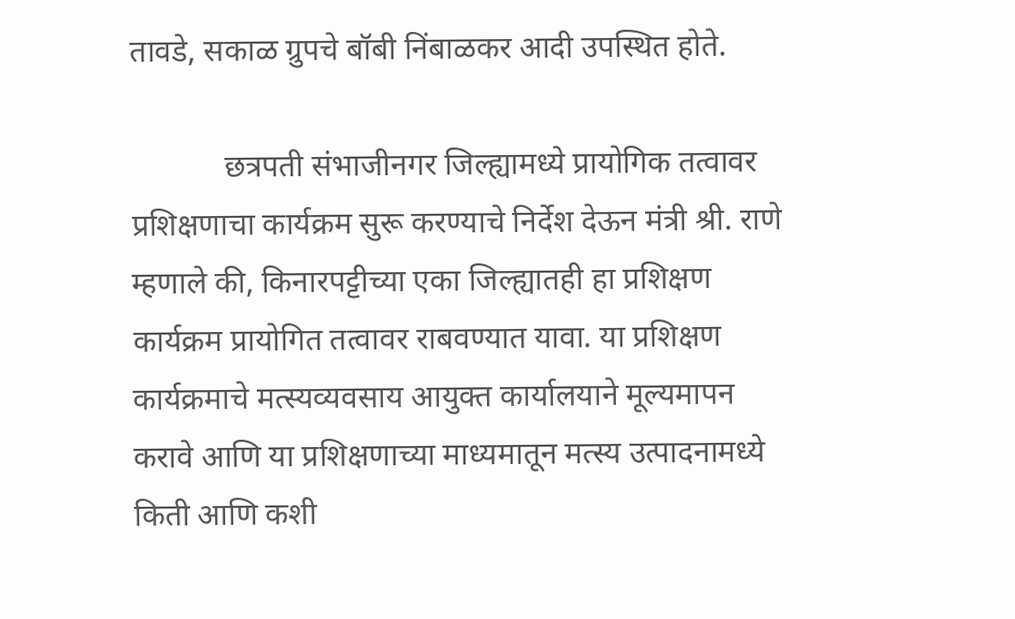तावडे, सकाळ ग्रुपचे बॉबी निंबाळकर आदी उपस्थित होते.

            छत्रपती संभाजीनगर जिल्ह्यामध्ये प्रायोगिक तत्वावर प्रशिक्षणाचा कार्यक्रम सुरू करण्याचे निर्देश देऊन मंत्री श्री. राणे म्हणाले की, किनारपट्टीच्या एका जिल्ह्यातही हा प्रशिक्षण कार्यक्रम प्रायोगित तत्वावर राबवण्यात यावा. या प्रशिक्षण कार्यक्रमाचे मत्स्यव्यवसाय आयुक्त कार्यालयाने मूल्यमापन करावे आणि या प्रशिक्षणाच्या माध्यमातून मत्स्य उत्पादनामध्ये किती आणि कशी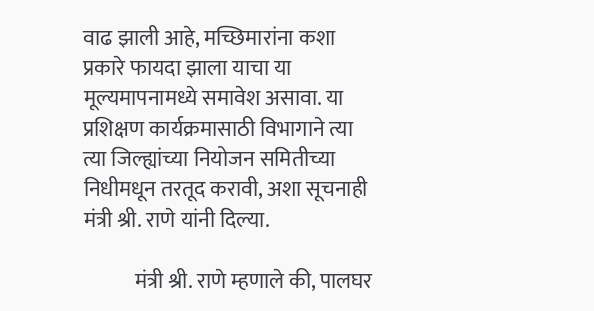वाढ झाली आहे, मच्छिमारांना कशा प्रकारे फायदा झाला याचा या मूल्यमापनामध्ये समावेश असावा. या प्रशिक्षण कार्यक्रमासाठी विभागाने त्या त्या जिल्ह्यांच्या नियोजन समितीच्या निधीमधून तरतूद करावी, अशा सूचनाही मंत्री श्री. राणे यांनी दिल्या.

            मंत्री श्री. राणे म्हणाले की, पालघर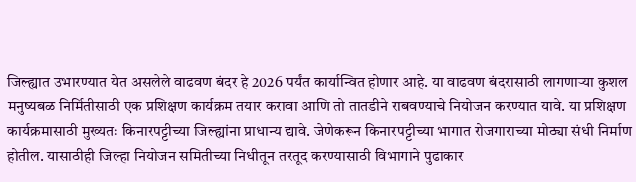जिल्ह्यात उभारण्यात येत असलेले वाढवण बंदर हे 2026 पर्यंत कार्यान्वित होणार आहे. या वाढवण बंदरासाठी लागणाऱ्या कुशल मनुष्यबळ निर्मितीसाठी एक प्रशिक्षण कार्यक्रम तयार करावा आणि तो तातडीने राबवण्याचे नियोजन करण्यात यावे. या प्रशिक्षण कार्यक्रमासाठी मुख्यतः किनारपट्टीच्या जिल्ह्यांना प्राधान्य द्यावे. जेणेकरून किनारपट्टीच्या भागात रोजगाराच्या मोठ्या संधी निर्माण होतील. यासाठीही जिल्हा नियोजन समितीच्या निधीतून तरतूद करण्यासाठी विभागाने पुढाकार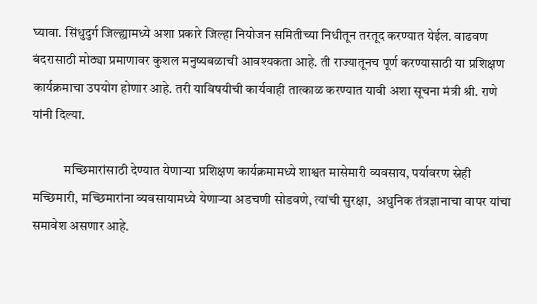घ्यावा. सिंधुदुर्ग जिल्ह्यामध्ये अशा प्रकारे जिल्हा नियोजन समितीच्या निधीतून तरतूद करण्यात येईल. वाढवण बंदरासाठी मोठ्या प्रमाणावर कुशल मनुष्यबळाची आवश्यकता आहे. ती राज्यातूनच पूर्ण करण्यासाठी या प्रशिक्षण कार्यक्रमाचा उपयोग होणार आहे. तरी याविषयीची कार्यवाही तात्काळ करण्यात यावी अशा सूचना मंत्री श्री. राणे यांनी दिल्या.

            मच्छिमारांसाठी देण्यात येणाऱ्या प्रशिक्षण कार्यक्रमामध्ये शाश्वत मासेमारी व्यवसाय, पर्यावरण स्नेही मच्छिमारी, मच्छिमारांना व्यवसायामध्ये येणाऱ्या अडचणी सोडवणे, त्यांची सुरक्षा,  अधुनिक तंत्रज्ञानाचा वापर यांचा समावेश असणार आहे.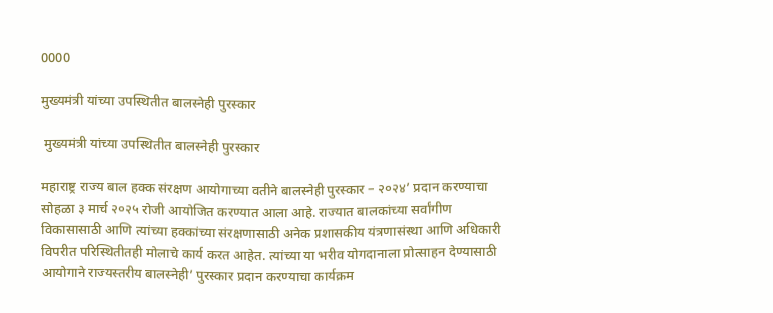0000

मुख्यमंत्री यांच्या उपस्थितीत बालस्नेही पुरस्कार

 मुख्यमंत्री यांच्या उपस्थितीत बालस्नेही पुरस्कार

महाराष्ट्र राज्य बाल हक्क संरक्षण आयोगाच्या वतीने बालस्नेही पुरस्कार – २०२४’ प्रदान करण्याचा सोहळा ३ मार्च २०२५ रोजी आयोजित करण्यात आला आहे. राज्यात बालकांच्या सर्वांगीण विकासासाठी आणि त्यांच्या हक्कांच्या संरक्षणासाठी अनेक प्रशासकीय यंत्रणासंस्था आणि अधिकारी विपरीत परिस्थितीतही मोलाचे कार्य करत आहेत. त्यांच्या या भरीव योगदानाला प्रोत्साहन देण्यासाठी आयोगाने राज्यस्तरीय बालस्नेही’ पुरस्कार प्रदान करण्याचा कार्यक्रम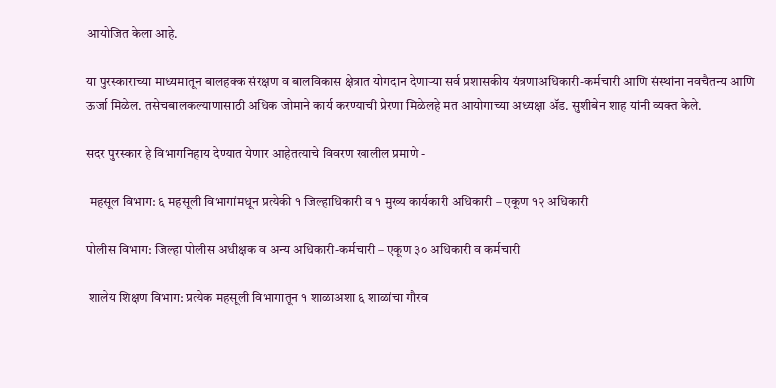आयोजित केला आहे.

या पुरस्काराच्या माध्यमातून बालहक्क संरक्षण व बालविकास क्षेत्रात योगदान देणाऱ्या सर्व प्रशासकीय यंत्रणाअधिकारी-कर्मचारी आणि संस्थांना नवचैतन्य आणि ऊर्जा मिळेल. तसेचबालकल्याणासाठी अधिक जोमाने कार्य करण्याची प्रेरणा मिळेलहे मत आयोगाच्या अध्यक्षा ॲड. सुशीबेन शाह यांनी व्यक्त केले.

सदर पुरस्कार हे विभागनिहाय देण्यात येणार आहेतत्याचे विवरण खालील प्रमाणे -

 महसूल विभाग: ६ महसूली विभागांमधून प्रत्येकी १ जिल्हाधिकारी व १ मुख्य कार्यकारी अधिकारी – एकूण १२ अधिकारी

पोलीस विभाग: जिल्हा पोलीस अधीक्षक व अन्य अधिकारी-कर्मचारी – एकूण ३० अधिकारी व कर्मचारी

 शालेय शिक्षण विभाग: प्रत्येक महसूली विभागातून १ शाळाअशा ६ शाळांचा गौरव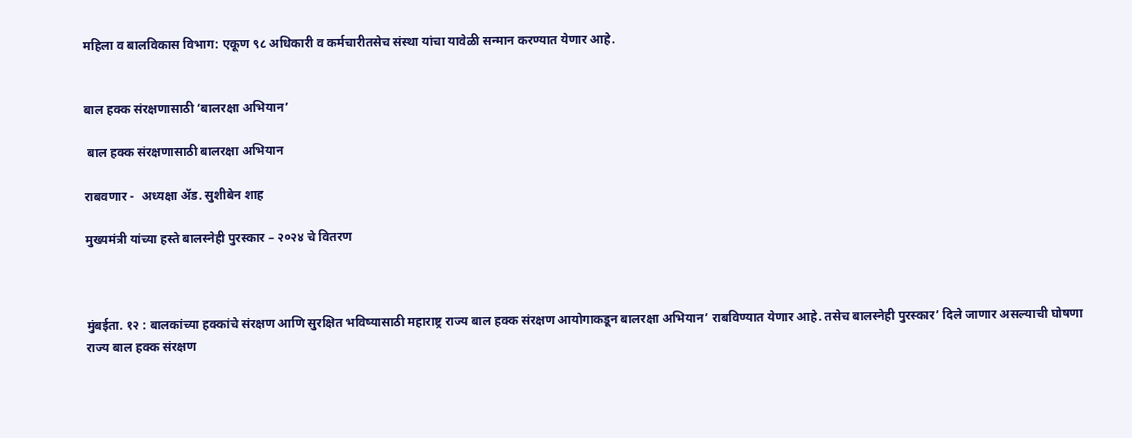महिला व बालविकास विभाग: एकूण ९८ अधिकारी व कर्मचारीतसेच संस्था यांचा यावेळी सन्मान करण्यात येणार आहे.


बाल हक्क संरक्षणासाठी ‘बालरक्षा अभियान’

 बाल हक्क संरक्षणासाठी बालरक्षा अभियान

राबवणार -  अध्यक्षा ॲड. सुशीबेन शाह

मुख्यमंत्री यांच्या हस्ते बालस्नेही पुरस्कार – २०२४ चे वितरण



मुंबईता. १२ : बालकांच्या हक्कांचे संरक्षण आणि सुरक्षित भविष्यासाठी महाराष्ट्र राज्य बाल हक्क संरक्षण आयोगाकडून बालरक्षा अभियान’ राबविण्यात येणार आहे. तसेच बालस्नेही पुरस्कार’ दिले जाणार असल्याची घोषणा राज्य बाल हक्क संरक्षण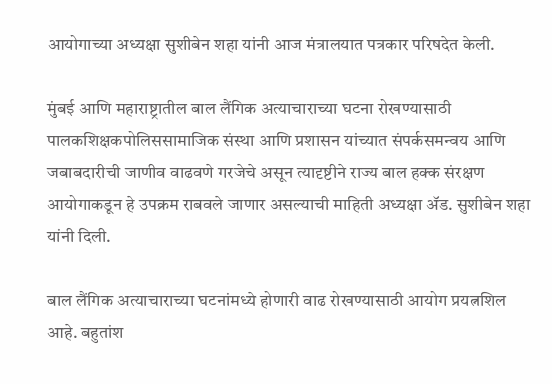आयोगाच्या अध्यक्षा सुशीबेन शहा यांनी आज मंत्रालयात पत्रकार परिषदेत केली.

मुंबई आणि महाराष्ट्रातील बाल लैंगिक अत्याचाराच्या घटना रोखण्यासाठी पालकशिक्षकपोलिससामाजिक संस्था आणि प्रशासन यांच्यात संपर्कसमन्वय आणि जबाबदारीची जाणीव वाढवणे गरजेचे असून त्यादृष्टीने राज्य बाल हक्क संरक्षण आयोगाकडून हे उपक्रम राबवले जाणार असल्याची माहिती अध्यक्षा ॲड. सुशीबेन शहा यांनी दिली.

बाल लैंगिक अत्याचाराच्या घटनांमध्ये होणारी वाढ रोखण्यासाठी आयोग प्रयत्नशिल आहे. बहुतांश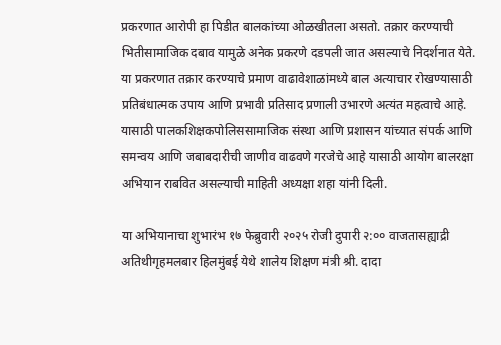प्रकरणात आरोपी हा पिडीत बालकांच्या ओळखीतला असतो. तक्रार करण्याची भितीसामाजिक दबाव यामुळे अनेक प्रकरणे दडपली जात असल्याचे निदर्शनात येते. या प्रकरणात तक्रार करण्याचे प्रमाण वाढावेशाळांमध्ये बाल अत्याचार रोखण्यासाठी प्रतिबंधात्मक उपाय आणि प्रभावी प्रतिसाद प्रणाली उभारणे अत्यंत महत्वाचे आहे. यासाठी पालकशिक्षकपोलिससामाजिक संस्था आणि प्रशासन यांच्यात संपर्क आणि समन्वय आणि जबाबदारीची जाणीव वाढवणे गरजेचे आहे यासाठी आयोग बालरक्षा अभियान राबवित असल्याची माहिती अध्यक्षा शहा यांनी दिली.

या अभियानाचा शुभारंभ १७ फेब्रुवारी २०२५ रोजी दुपारी २:०० वाजतासह्याद्री अतिथीगृहमलबार हिलमुंबई येथे शालेय शिक्षण मंत्री श्री. दादा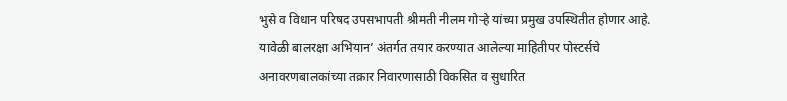भुसे व विधान परिषद उपसभापती श्रीमती नीलम गोऱ्हे यांच्या प्रमुख उपस्थितीत होणार आहे. यावेळी बालरक्षा अभियान’ अंतर्गत तयार करण्यात आलेल्या माहितीपर पोस्टर्सचे अनावरणबालकांच्या तक्रार निवारणासाठी विकसित व सुधारित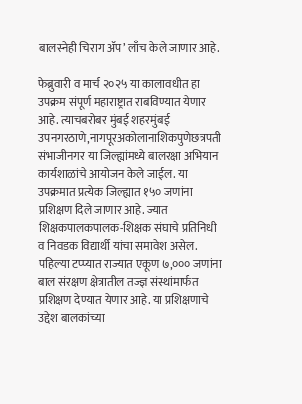बालस्नेही चिराग ॲप’ लाँच केले जाणार आहे.

फेब्रुवारी व मार्च २०२५ या कालावधीत हा उपक्रम संपूर्ण महाराष्ट्रात राबविण्यात येणार आहे. त्याचबरोबर मुंबई शहरमुंबई उपनगरठाणे,नागपूरअकोलानाशिकपुणेछत्रपती संभाजीनगर या जिल्ह्यांमध्ये बालरक्षा अभियान कार्यशाळांचे आयोजन केले जाईल. या उपक्रमात प्रत्येक जिल्ह्यात १५० जणांना प्रशिक्षण दिले जाणार आहे. ज्यात शिक्षकपालकपालक-शिक्षक संघाचे प्रतिनिधी व निवडक विद्यार्थी यांचा समावेश असेल. पहिल्या टप्प्यात राज्यात एकूण ७,००० जणांना बाल संरक्षण क्षेत्रातील तज्ज्ञ संस्थांमार्फत प्रशिक्षण देण्यात येणार आहे. या प्रशिक्षणाचे उद्देश बालकांच्या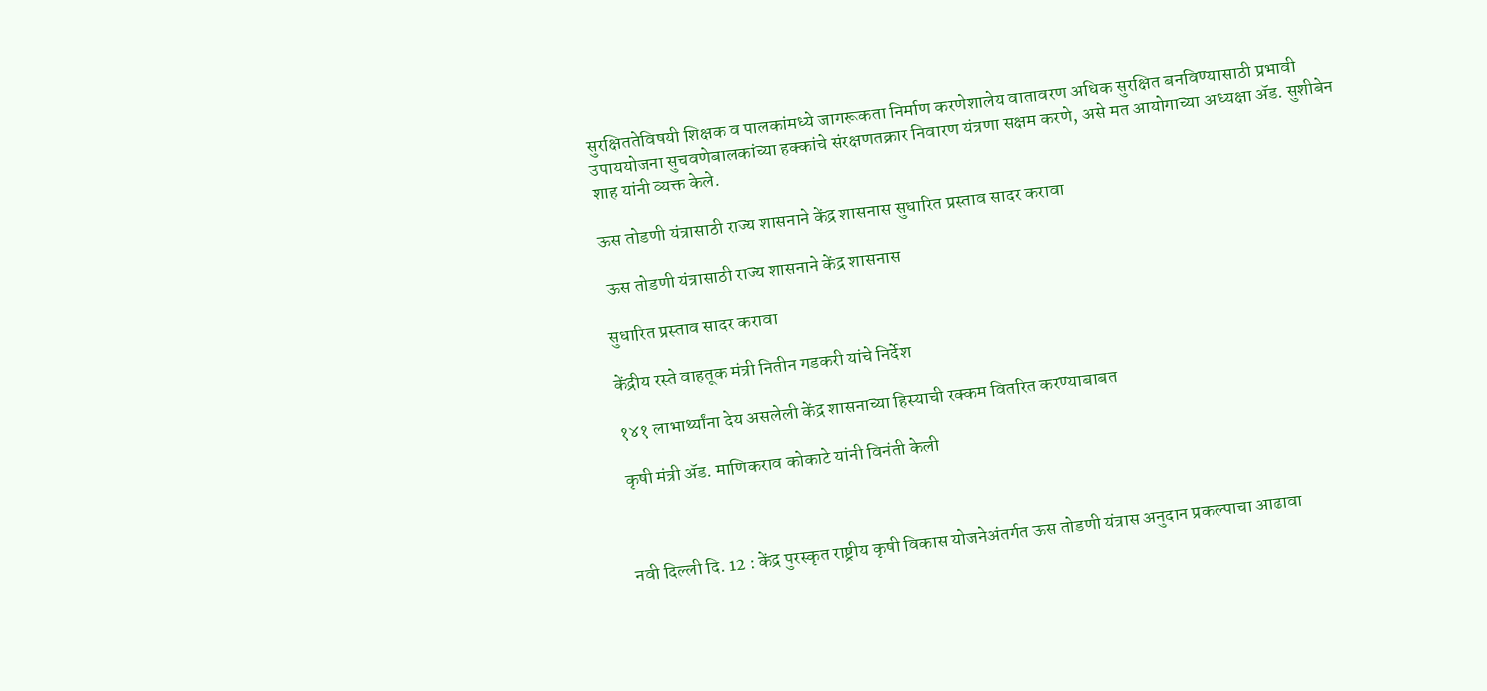सुरक्षिततेविषयी शिक्षक व पालकांमध्ये जागरूकता निर्माण करणेशालेय वातावरण अधिक सुरक्षित बनविण्यासाठी प्रभावी उपाययोजना सुचवणेबालकांच्या हक्कांचे संरक्षणतक्रार निवारण यंत्रणा सक्षम करणे, असे मत आयोगाच्या अध्यक्षा ॲड. सुशीबेन शाह यांनी व्यक्त केले.

ऊस तोडणी यंत्रासाठी राज्य शासनाने केंद्र शासनास सुधारित प्रस्ताव सादर करावा

 ऊस तोडणी यंत्रासाठी राज्य शासनाने केंद्र शासनास

सुधारित प्रस्ताव सादर करावा

केंद्रीय रस्ते वाहतूक मंत्री नितीन गडकरी यांचे निर्देश

१४१ लाभार्थ्यांना देय असलेली केंद्र शासनाच्या हिस्याची रक्कम वितरित करण्याबाबत

कृषी मंत्री ॲड. माणिकराव कोकाटे यांनी विनंती केली



नवी दिल्ली दि. 12 : केंद्र पुरस्कृत राष्ट्रीय कृषी विकास योजनेअंतर्गत ऊस तोडणी यंत्रास अनुदान प्रकल्पाचा आढावा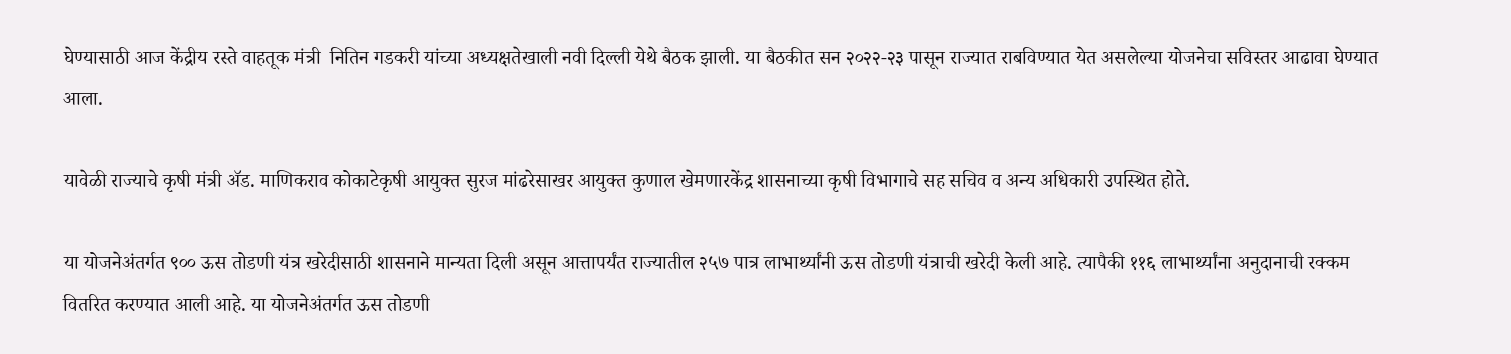घेण्यासाठी आज केंद्रीय रस्ते वाहतूक मंत्री  नितिन गडकरी यांच्या अध्यक्षतेखाली नवी दिल्ली येथे बैठक झाली. या बैठकीत सन २०२२-२३ पासून राज्यात राबविण्यात येत असलेल्या योजनेचा सविस्तर आढावा घेण्यात आला.

यावेळी राज्याचे कृषी मंत्री ॲड. माणिकराव कोकाटेकृषी आयुक्त सुरज मांढरेसाखर आयुक्त कुणाल खेमणारकेंद्र शासनाच्या कृषी विभागाचे सह सचिव व अन्य अधिकारी उपस्थित होते.

या योजनेअंतर्गत ९०० ऊस तोडणी यंत्र खरेदीसाठी शासनाने मान्यता दिली असून आत्तापर्यंत राज्यातील २५७ पात्र लाभार्थ्यांनी ऊस तोडणी यंत्राची खरेदी केली आहे. त्यापैकी ११६ लाभार्थ्यांना अनुदानाची रक्कम वितरित करण्यात आली आहे. या योजनेअंतर्गत ऊस तोडणी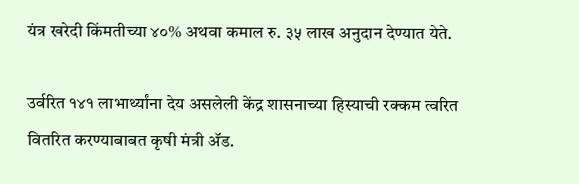यंत्र खरेदी किंमतीच्या ४०% अथवा कमाल रु. ३५ लाख अनुदान देण्यात येते.

उर्वरित १४१ लाभार्थ्यांना देय असलेली केंद्र शासनाच्या हिस्याची रक्कम त्वरित वितरित करण्याबाबत कृषी मंत्री ॲड.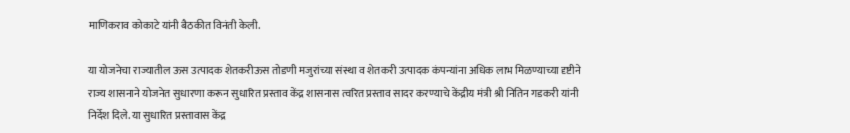माणिकराव कोकाटे यांनी बैठकीत विनंती केली.

या योजनेचा राज्यातील ऊस उत्पादक शेतकरीऊस तोडणी मजुरांच्या संस्था व शेतकरी उत्पादक कंपन्यांना अधिक लाभ मिळण्याच्या दृष्टीने राज्य शासनाने योजनेत सुधारणा करून सुधारित प्रस्ताव केंद्र शासनास त्वरित प्रस्ताव सादर करण्याचे केंद्रीय मंत्री श्री नितिन गडकरी यांनी निर्देश दिले. या सुधारित प्रस्तावास केंद्र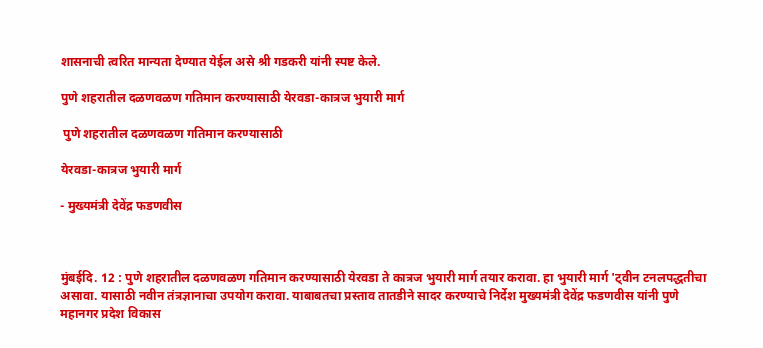शासनाची त्वरित मान्यता देण्यात येईल असे श्री गडकरी यांनी स्पष्ट केले.

पुणे शहरातील दळणवळण गतिमान करण्यासाठी येरवडा-कात्रज भुयारी मार्ग

 पुणे शहरातील दळणवळण गतिमान करण्यासाठी

येरवडा-कात्रज भुयारी मार्ग

- मुख्यमंत्री देवेंद्र फडणवीस



मुंबईदि. 12 : पुणे शहरातील दळणवळण गतिमान करण्यासाठी येरवडा ते कात्रज भुयारी मार्ग तयार करावा. हा भुयारी मार्ग 'ट्वीन टनलपद्धतीचा असावा. यासाठी नवीन तंत्रज्ञानाचा उपयोग करावा. याबाबतचा प्रस्ताव तातडीने सादर करण्याचे निर्देश मुख्यमंत्री देवेंद्र फडणवीस यांनी पुणे महानगर प्रदेश विकास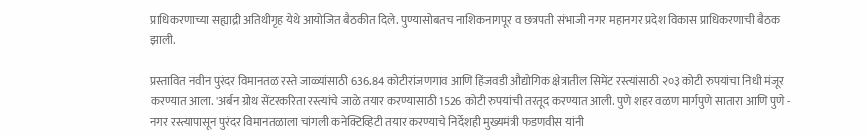प्राधिकरणाच्या सह्याद्री अतिथीगृह येथे आयोजित बैठकीत दिले. पुण्यासोबतच नाशिकनागपूर व छत्रपती संभाजी नगर महानगर प्रदेश विकास प्राधिकरणाची बैठक झाली.

प्रस्तावित नवीन पुरंदर विमानतळ रस्ते जाळ्यांसाठी 636.84 कोटीरांजणगाव आणि हिंजवडी औद्योगिक क्षेत्रातील सिमेंट रस्त्यांसाठी २०३ कोटी रुपयांचा निधी मंजूर करण्यात आला. 'अर्बन ग्रोथ सेंटरकरिता रस्त्यांचे जाळे तयार करण्यासाठी 1526 कोटी रुपयांची तरतूद करण्यात आली. पुणे शहर वळण मार्गपुणे सातारा आणि पुणे - नगर रस्त्यापासून पुरंदर विमानतळाला चांगली कनेक्टिव्हिटी तयार करण्याचे निर्देशही मुख्यमंत्री फडणवीस यांनी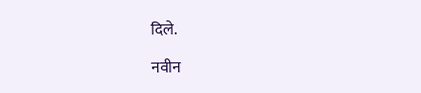दिले.

नवीन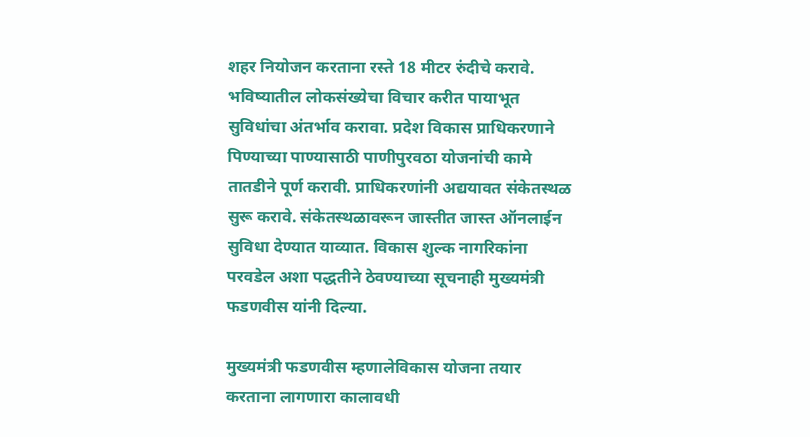शहर नियोजन करताना रस्ते 18 मीटर रुंदीचे करावे. भविष्यातील लोकसंख्येचा विचार करीत पायाभूत सुविधांचा अंतर्भाव करावा. प्रदेश विकास प्राधिकरणाने पिण्याच्या पाण्यासाठी पाणीपुरवठा योजनांची कामे तातडीने पूर्ण करावी. प्राधिकरणांनी अद्ययावत संकेतस्थळ सुरू करावे. संकेतस्थळावरून जास्तीत जास्त ऑनलाईन सुविधा देण्यात याव्यात. विकास शुल्क नागरिकांना परवडेल अशा पद्धतीने ठेवण्याच्या सूचनाही मुख्यमंत्री फडणवीस यांनी दिल्या.

मुख्यमंत्री फडणवीस म्हणालेविकास योजना तयार करताना लागणारा कालावधी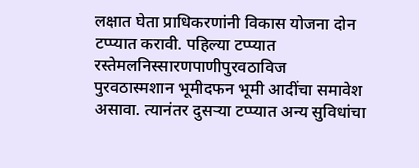लक्षात घेता प्राधिकरणांनी विकास योजना दोन टप्प्यात करावी. पहिल्या टप्प्यात रस्तेमलनिस्सारणपाणीपुरवठाविज पुरवठास्मशान भूमीदफन भूमी आदींचा समावेश असावा. त्यानंतर दुसऱ्या टप्प्यात अन्य सुविधांचा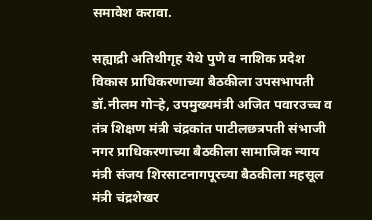समावेश करावा.

सह्याद्री अतिथीगृह येथे पुणे व नाशिक प्रदेश विकास प्राधिकरणाच्या बैठकीला उपसभापती डॉ.नीलम गोऱ्हे, उपमुख्यमंत्री अजित पवारउच्च व तंत्र शिक्षण मंत्री चंद्रकांत पाटीलछत्रपती संभाजी नगर प्राधिकरणाच्या बैठकीला सामाजिक न्याय मंत्री संजय शिरसाटनागपूरच्या बैठकीला महसूल मंत्री चंद्रशेखर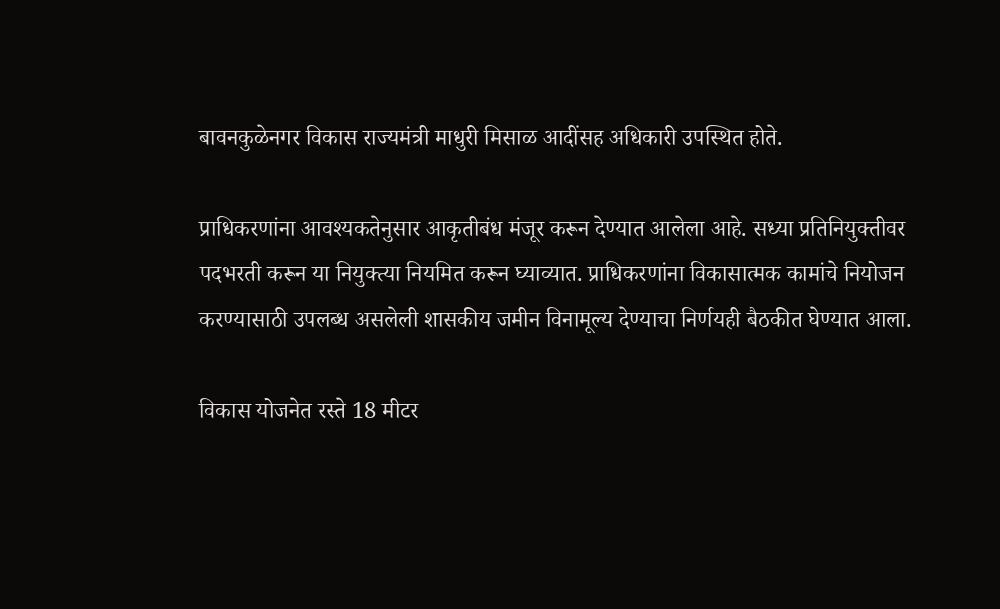बावनकुळेनगर विकास राज्यमंत्री माधुरी मिसाळ आदींसह अधिकारी उपस्थित होते.

प्राधिकरणांना आवश्यकतेनुसार आकृतीबंध मंजूर करून देण्यात आलेला आहे. सध्या प्रतिनियुक्तीवर पदभरती करून या नियुक्त्या नियमित करून घ्याव्यात. प्राधिकरणांना विकासात्मक कामांचे नियोजन करण्यासाठी उपलब्ध असलेली शासकीय जमीन विनामूल्य देण्याचा निर्णयही बैठकीत घेण्यात आला.

विकास योजनेत रस्ते 18 मीटर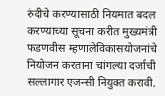रुंदीचे करण्यासाठी नियमात बदल करण्याच्या सूचना करीत मुख्यमंत्री फडणवीस म्हणालेविकासयोजनांचे नियोजन करताना चांगल्या दर्जाची सल्लागार एजन्सी नियुक्त करावी.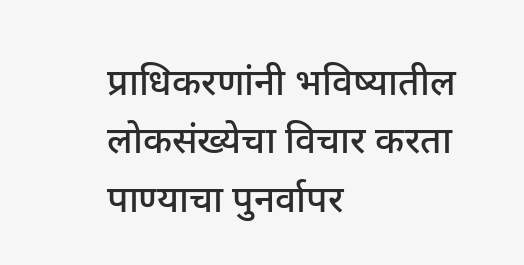प्राधिकरणांनी भविष्यातील लोकसंख्येचा विचार करता पाण्याचा पुनर्वापर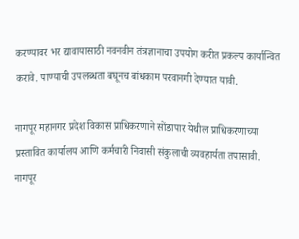करण्यावर भर द्यावायासाठी नवनवीन तंत्रज्ञानाचा उपयोग करीत प्रकल्प कार्यान्वित करावे. पाण्याची उपलब्धता बघूनच बांधकाम परवानगी देण्यात यावी.

नागपूर महानगर प्रदेश विकास प्राधिकरणाने सोंडापार येथील प्राधिकरणाच्या प्रस्तावित कार्यालय आणि कर्मचारी निवासी संकुलाची व्यवहार्यता तपासावी. नागपूर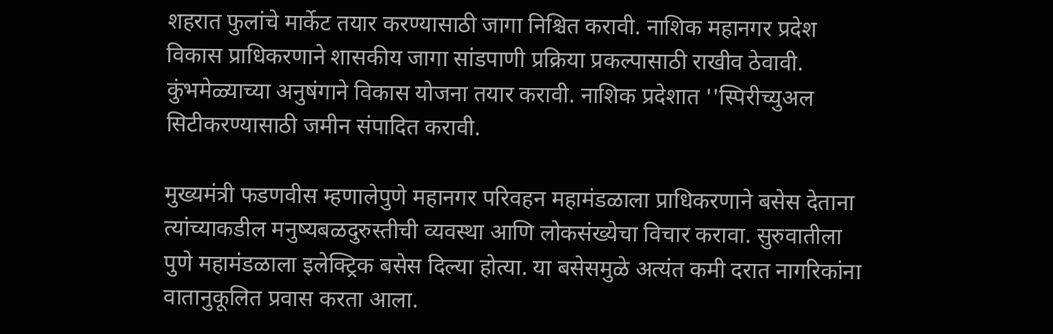शहरात फुलांचे मार्केट तयार करण्यासाठी जागा निश्चित करावी. नाशिक महानगर प्रदेश विकास प्राधिकरणाने शासकीय जागा सांडपाणी प्रक्रिया प्रकल्पासाठी राखीव ठेवावी. कुंभमेळ्याच्या अनुषंगाने विकास योजना तयार करावी. नाशिक प्रदेशात ''स्पिरीच्युअल सिटीकरण्यासाठी जमीन संपादित करावी.

मुख्यमंत्री फडणवीस म्हणालेपुणे महानगर परिवहन महामंडळाला प्राधिकरणाने बसेस देताना त्यांच्याकडील मनुष्यबळदुरुस्तीची व्यवस्था आणि लोकसंख्येचा विचार करावा. सुरुवातीला पुणे महामंडळाला इलेक्ट्रिक बसेस दिल्या होत्या. या बसेसमुळे अत्यंत कमी दरात नागरिकांना वातानुकूलित प्रवास करता आला.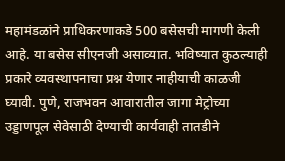महामंडळांने प्राधिकरणाकडे 500 बसेसची मागणी केली आहे. या बसेस सीएनजी असाव्यात. भविष्यात कुठल्याही प्रकारे व्यवस्थापनाचा प्रश्न येणार नाहीयाची काळजी घ्यावी. पुणे, राजभवन आवारातील जागा मेट्रोच्या उड्डाणपूल सेवेसाठी देण्याची कार्यवाही तातडीने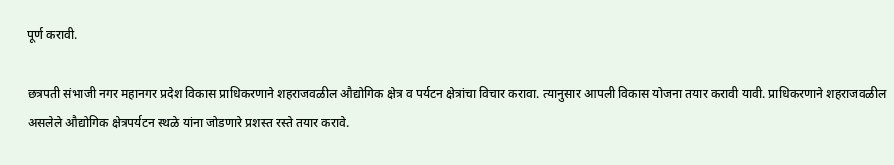पूर्ण करावी.

छत्रपती संभाजी नगर महानगर प्रदेश विकास प्राधिकरणाने शहराजवळील औद्योगिक क्षेत्र व पर्यटन क्षेत्रांचा विचार करावा. त्यानुसार आपली विकास योजना तयार करावी यावी. प्राधिकरणाने शहराजवळील असलेले औद्योगिक क्षेत्रपर्यटन स्थळे यांना जोडणारे प्रशस्त रस्ते तयार करावे.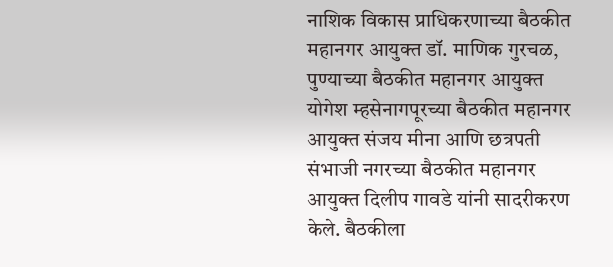नाशिक विकास प्राधिकरणाच्या बैठकीत महानगर आयुक्त डॉ. माणिक गुरचळ, पुण्याच्या बैठकीत महानगर आयुक्त योगेश म्हसेनागपूरच्या बैठकीत महानगर आयुक्त संजय मीना आणि छत्रपती संभाजी नगरच्या बैठकीत महानगर आयुक्त दिलीप गावडे यांनी सादरीकरण केले. बैठकीला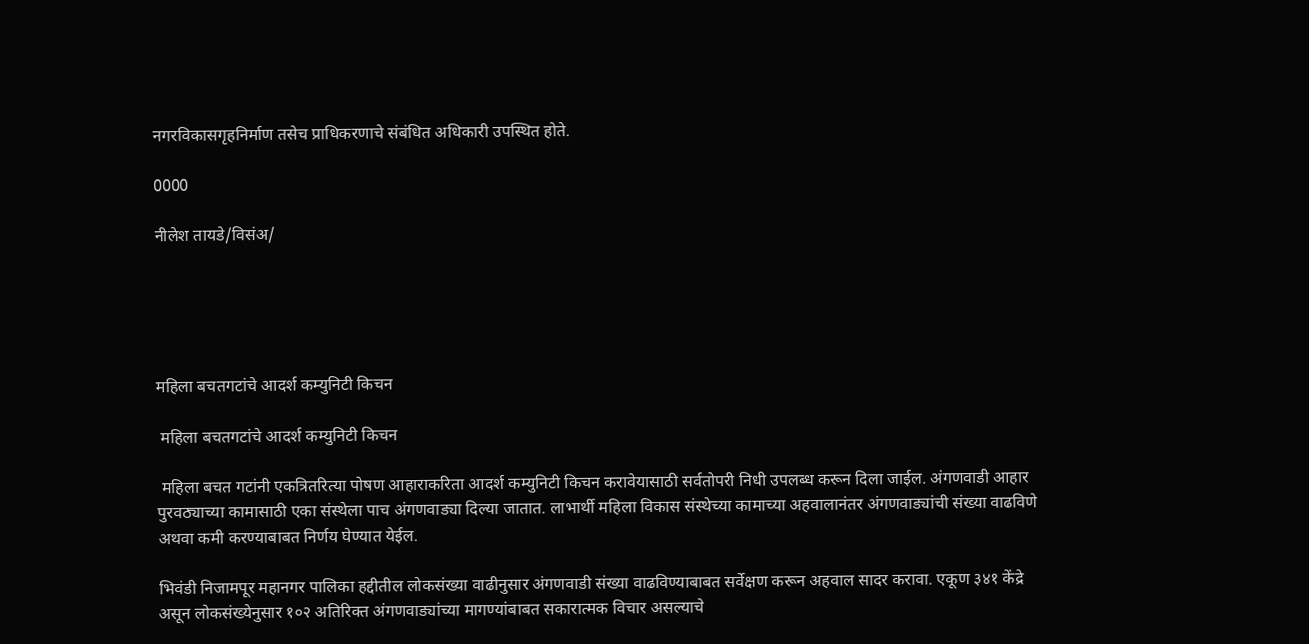नगरविकासगृहनिर्माण तसेच प्राधिकरणाचे संबंधित अधिकारी उपस्थित होते.

0000

नीलेश तायडे/विसंअ/





महिला बचतगटांचे आदर्श कम्युनिटी किचन

 महिला बचतगटांचे आदर्श कम्युनिटी किचन

 महिला बचत गटांनी एकत्रितरित्या पोषण आहाराकरिता आदर्श कम्युनिटी किचन करावेयासाठी सर्वतोपरी निधी उपलब्ध करून दिला जाईल. अंगणवाडी आहार पुरवठ्याच्या कामासाठी एका संस्थेला पाच अंगणवाड्या दिल्या जातात. लाभार्थी महिला विकास संस्थेच्या कामाच्या अहवालानंतर अंगणवाड्यांची संख्या वाढविणे अथवा कमी करण्याबाबत निर्णय घेण्यात येईल.

भिवंडी निजामपूर महानगर पालिका हद्दीतील लोकसंख्या वाढीनुसार अंगणवाडी संख्या वाढविण्याबाबत सर्वेक्षण करून अहवाल सादर करावा. एकूण ३४१ केंद्रे असून लोकसंख्येनुसार १०२ अतिरिक्त अंगणवाड्यांच्या मागण्यांबाबत सकारात्मक विचार असल्याचे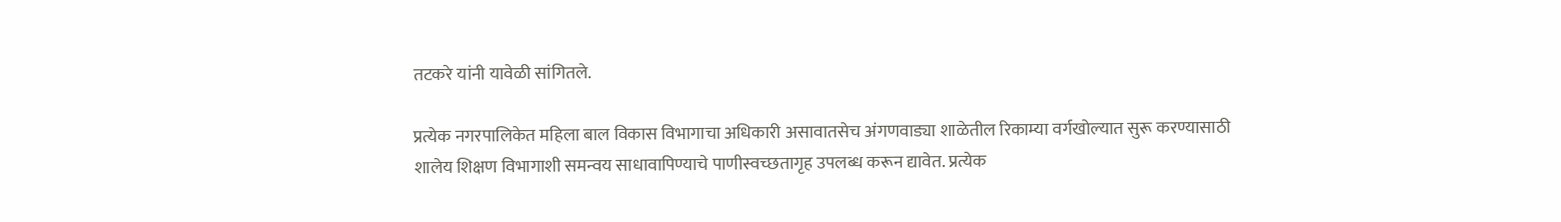तटकरे यांनी यावेळी सांगितले.

प्रत्येक नगरपालिकेत महिला बाल विकास विभागाचा अधिकारी असावातसेच अंगणवाड्या शाळेतील रिकाम्या वर्गखोल्यात सुरू करण्यासाठी शालेय शिक्षण विभागाशी समन्वय साधावापिण्याचे पाणीस्वच्छतागृह उपलब्ध करून द्यावेत. प्रत्येक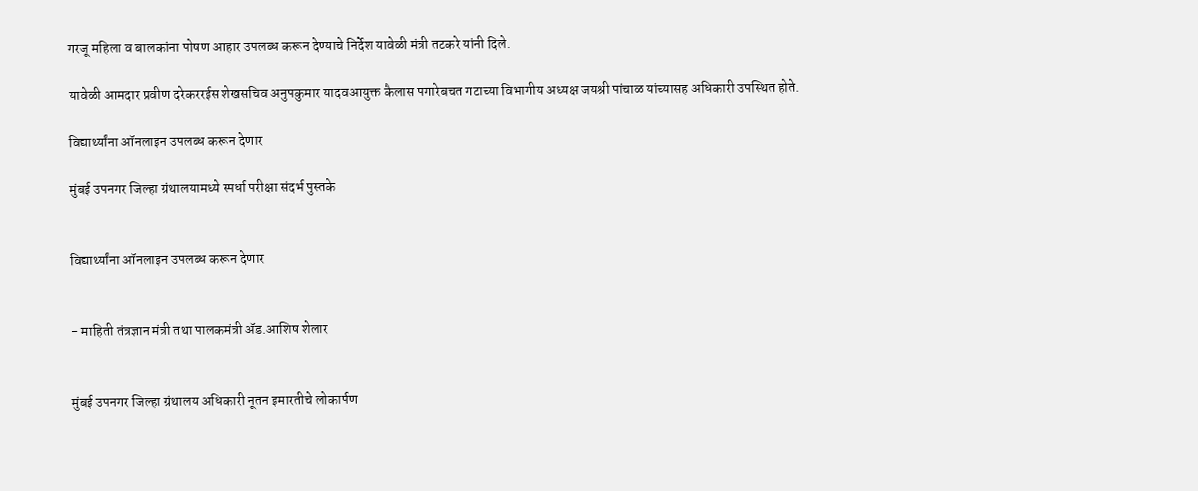गरजू महिला व बालकांना पोषण आहार उपलब्ध करून देण्याचे निर्देश यावेळी मंत्री तटकरे यांनी दिले.

यावेळी आमदार प्रवीण दरेकररईस शेखसचिव अनुपकुमार यादवआयुक्त कैलास पगारेबचत गटाच्या विभागीय अध्यक्ष जयश्री पांचाळ यांच्यासह अधिकारी उपस्थित होते.

विद्यार्थ्यांना ऑनलाइन उपलब्ध करून देणार

मुंबई उपनगर जिल्हा ग्रंथालयामध्ये स्पर्धा परीक्षा संदर्भ पुस्तके


विद्यार्थ्यांना ऑनलाइन उपलब्ध करून देणार


- माहिती तंत्रज्ञान मंत्री तथा पालकमंत्री ॲड.आशिष शेलार


मुंबई उपनगर जिल्हा ग्रंथालय अधिकारी नूतन इमारतीचे लोकार्पण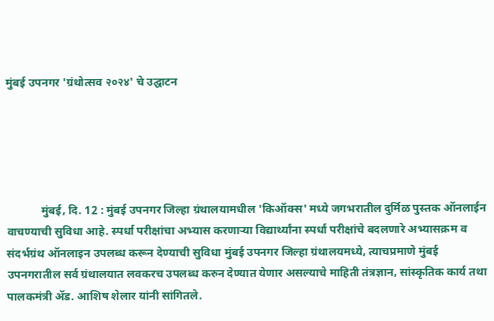मुंबई उपनगर 'ग्रंथोत्सव २०२४' चे उद्घाटन





            मुंबई, दि. 12 : मुंबई उपनगर जिल्हा ग्रंथालयामधील 'किऑक्स' मध्ये जगभरातील दुर्मिळ पुस्तक ऑनलाईन वाचण्याची सुविधा आहे. स्पर्धा परीक्षांचा अभ्यास करणाऱ्या विद्यार्थ्यांना स्पर्धा परीक्षांचे बदलणारे अभ्यासक्रम व संदर्भग्रंथ ऑनलाइन उपलब्ध करून देण्याची सुविधा मुंबई उपनगर जिल्हा ग्रंथालयमध्ये, त्याचप्रमाणे मुंबई उपनगरातील सर्व ग्रंथालयात लवकरच उपलब्ध करुन देण्यात येणार असल्याचे माहिती तंत्रज्ञान, सांस्कृतिक कार्य तथा पालकमंत्री ॲड. आशिष शेलार यांनी सांगितले.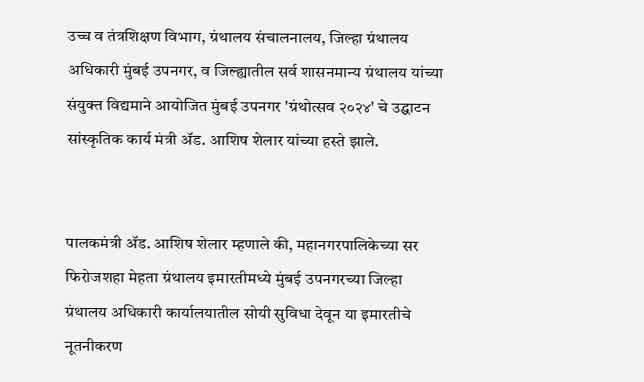उच्च व तंत्रशिक्षण विभाग, ग्रंथालय संचालनालय, जिल्हा ग्रंथालय अधिकारी मुंबई उपनगर, व जिल्ह्यातील सर्व शासनमान्य ग्रंथालय यांच्या संयुक्त विद्यमाने आयोजित मुंबई उपनगर 'ग्रंथोत्सव २०२४' चे उद्घाटन सांस्कृतिक कार्य मंत्री ॲड. आशिष शेलार यांच्या हस्ते झाले.


पालकमंत्री ॲड. आशिष शेलार म्हणाले की, महानगरपालिकेच्या सर फिरोजशहा मेहता ग्रंथालय इमारतीमध्ये मुंबई उपनगरच्या जिल्हा ग्रंथालय अधिकारी कार्यालयातील सोयी सुविधा देवून या इमारतीचे नूतनीकरण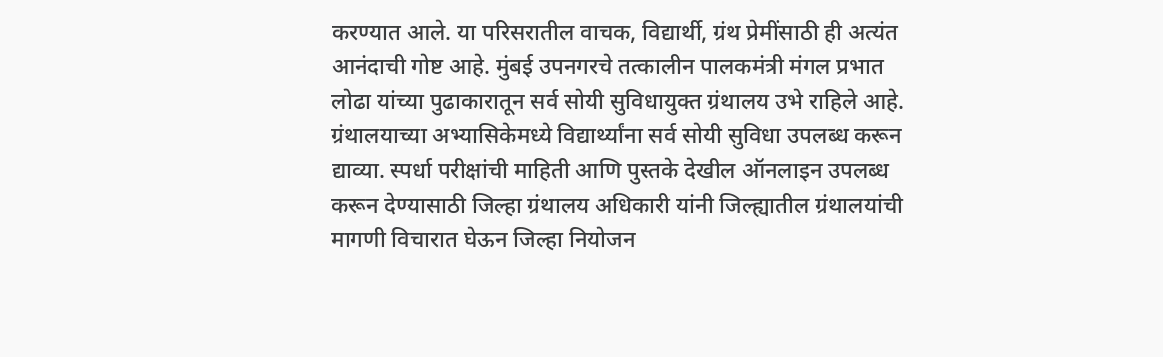करण्यात आले. या परिसरातील वाचक, विद्यार्थी, ग्रंथ प्रेमींसाठी ही अत्यंत आनंदाची गोष्ट आहे. मुंबई उपनगरचे तत्कालीन पालकमंत्री मंगल प्रभात लोढा यांच्या पुढाकारातून सर्व सोयी सुविधायुक्त ग्रंथालय उभे राहिले आहे. ग्रंथालयाच्या अभ्यासिकेमध्ये विद्यार्थ्यांना सर्व सोयी सुविधा उपलब्ध करून द्याव्या. स्पर्धा परीक्षांची माहिती आणि पुस्तके देखील ऑनलाइन उपलब्ध करून देण्यासाठी जिल्हा ग्रंथालय अधिकारी यांनी जिल्ह्यातील ग्रंथालयांची मागणी विचारात घेऊन जिल्हा नियोजन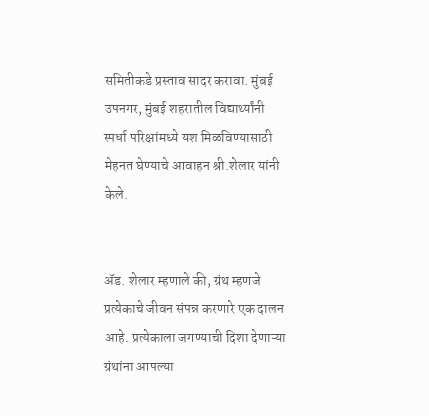समितीकडे प्रस्ताव सादर करावा. मुंबई उपनगर, मुंबई शहरातील विद्यार्थ्यांनी स्पर्धा परिक्षांमध्ये यश मिळविण्यासाठी मेहनत घेण्याचे आवाहन श्री.शेलार यांनी केले.


ॲड. शेलार म्हणाले की, ग्रंथ म्हणजे प्रत्येकाचे जीवन संपन्न करणारे एक दालन आहे. प्रत्येकाला जगण्याची दिशा देणाऱ्या ग्रंथांना आपल्या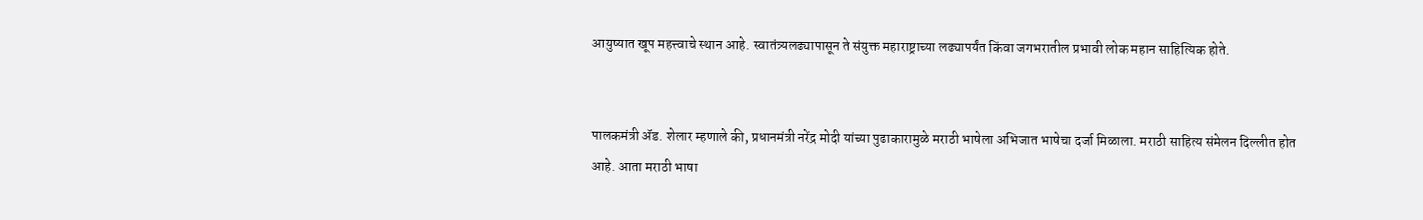आयुष्यात खूप महत्त्वाचे स्थान आहे. स्वातंत्र्यलढ्यापासून ते संयुक्त महाराष्ट्राच्या लढ्यापर्यंत किंवा जगभरातील प्रभावी लोक महान साहित्यिक होते.


पालकमंत्री ॲड. शेलार म्हणाले की, प्रधानमंत्री नरेंद्र मोदी यांच्या पुढाकारामुळे मराठी भाषेला अभिजात भाषेचा दर्जा मिळाला. मराठी साहित्य संमेलन दिल्लीत होत आहे. आता मराठी भाषा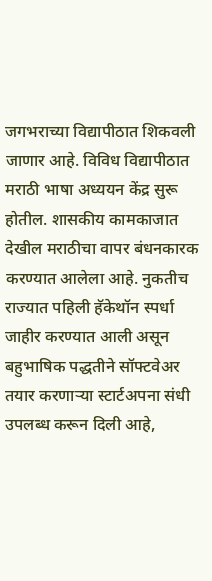जगभराच्या विद्यापीठात शिकवली जाणार आहे. विविध विद्यापीठात मराठी भाषा अध्ययन केंद्र सुरू होतील. शासकीय कामकाजात देखील मराठीचा वापर बंधनकारक करण्यात आलेला आहे. नुकतीच राज्यात पहिली हॅकेथॉन स्पर्धा जाहीर करण्यात आली असून बहुभाषिक पद्धतीने सॉफ्टवेअर तयार करणाऱ्या स्टार्टअपना संधी उपलब्ध करून दिली आहे,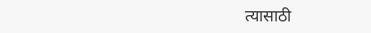त्यासाठी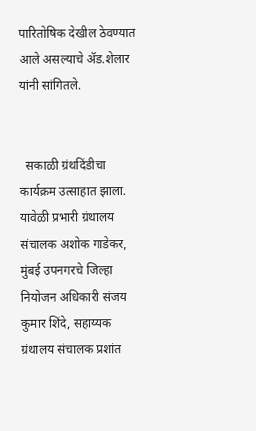पारितोषिक देखील ठेवण्यात आले असल्याचे ॲड.शेलार यांनी सांगितले.


  सकाळी ग्रंथदिंडीचा कार्यक्रम उत्साहात झाला. यावेळी प्रभारी ग्रंथालय संचालक अशोक गाडेकर, मुंबई उपनगरचे जिल्हा नियोजन अधिकारी संजय कुमार शिंदे, सहाय्यक ग्रंथालय संचालक प्रशांत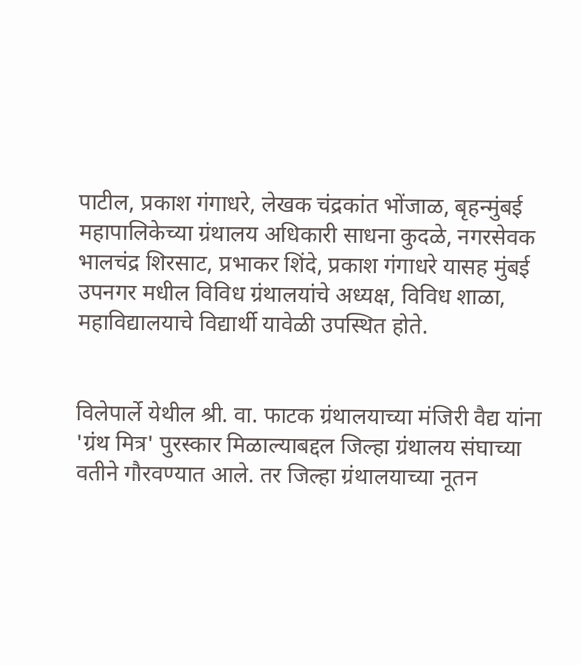पाटील, प्रकाश गंगाधरे, लेखक चंद्रकांत भोंजाळ, बृहन्मुंबई महापालिकेच्या ग्रंथालय अधिकारी साधना कुदळे, नगरसेवक भालचंद्र शिरसाट, प्रभाकर शिंदे, प्रकाश गंगाधरे यासह मुंबई उपनगर मधील विविध ग्रंथालयांचे अध्यक्ष, विविध शाळा, महाविद्यालयाचे विद्यार्थी यावेळी उपस्थित होते.


विलेपार्ले येथील श्री. वा. फाटक ग्रंथालयाच्या मंजिरी वैद्य यांना 'ग्रंथ मित्र' पुरस्कार मिळाल्याबद्दल जिल्हा ग्रंथालय संघाच्या वतीने गौरवण्यात आले. तर जिल्हा ग्रंथालयाच्या नूतन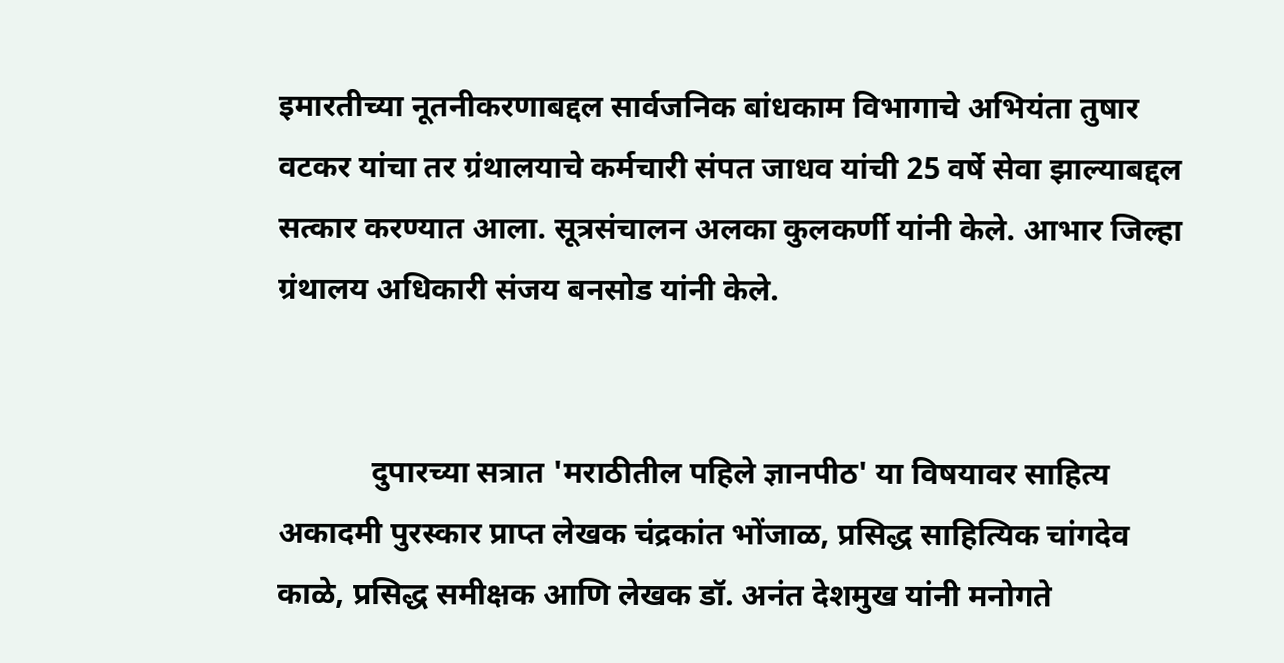इमारतीच्या नूतनीकरणाबद्दल सार्वजनिक बांधकाम विभागाचे अभियंता तुषार वटकर यांचा तर ग्रंथालयाचे कर्मचारी संपत जाधव यांची 25 वर्षे सेवा झाल्याबद्दल सत्कार करण्यात आला. सूत्रसंचालन अलका कुलकर्णी यांनी केले. आभार जिल्हा ग्रंथालय अधिकारी संजय बनसोड यांनी केले.


            दुपारच्या सत्रात 'मराठीतील पहिले ज्ञानपीठ' या विषयावर साहित्य अकादमी पुरस्कार प्राप्त लेखक चंद्रकांत भोंजाळ, प्रसिद्ध साहित्यिक चांगदेव काळे, प्रसिद्ध समीक्षक आणि लेखक डॉ. अनंत देशमुख यांनी मनोगते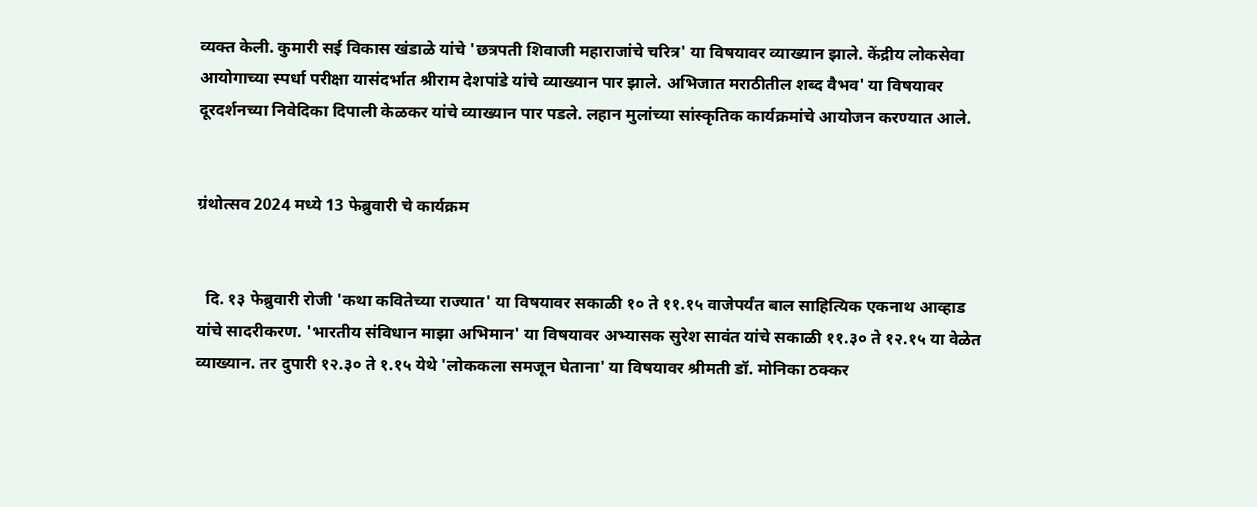व्यक्त केली. कुमारी सई विकास खंडाळे यांचे 'छत्रपती शिवाजी महाराजांचे चरित्र' या विषयावर व्याख्यान झाले. केंद्रीय लोकसेवा आयोगाच्या स्पर्धा परीक्षा यासंदर्भात श्रीराम देशपांडे यांचे व्याख्यान पार झाले. अभिजात मराठीतील शब्द वैभव' या विषयावर दूरदर्शनच्या निवेदिका दिपाली केळकर यांचे व्याख्यान पार पडले. लहान मुलांच्या सांस्कृतिक कार्यक्रमांचे आयोजन करण्यात आले.


ग्रंथोत्सव 2024 मध्ये 13 फेब्रुवारी चे कार्यक्रम


  दि. १३ फेब्रुवारी रोजी 'कथा कवितेच्या राज्यात' या विषयावर सकाळी १० ते ११.१५ वाजेपर्यंत बाल साहित्यिक एकनाथ आव्हाड यांचे सादरीकरण. 'भारतीय संविधान माझा अभिमान' या विषयावर अभ्यासक सुरेश सावंत यांचे सकाळी ११.३० ते १२.१५ या वेळेत व्याख्यान. तर दुपारी १२.३० ते १.१५ येथे 'लोककला समजून घेताना' या विषयावर श्रीमती डॉ. मोनिका ठक्कर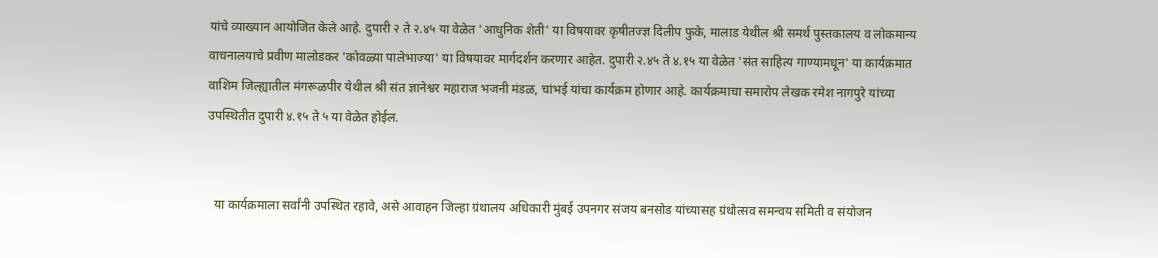यांचे व्याख्यान आयोजित केले आहे. दुपारी २ ते २.४५ या वेळेत 'आधुनिक शेती' या विषयावर कृषीतज्ज्ञ दिलीप फुके, मालाड येथील श्री समर्थ पुस्तकालय व लोकमान्य वाचनालयाचे प्रवीण मालोडकर 'कोवळ्या पालेभाज्या' या विषयावर मार्गदर्शन करणार आहेत. दुपारी २.४५ ते ४.१५ या वेळेत 'संत साहित्य गाण्यामधून' या कार्यक्रमात वाशिम जिल्ह्यातील मंगरूळपीर येथील श्री संत ज्ञानेश्वर महाराज भजनी मंडळ, चांभई यांचा कार्यक्रम होणार आहे. कार्यक्रमाचा समारोप लेखक रमेश नागपुरे यांच्या उपस्थितीत दुपारी ४.१५ ते ५ या वेळेत होईल.


  या कार्यक्रमाला सर्वांनी उपस्थित रहावे, असे आवाहन जिल्हा ग्रंथालय अधिकारी मुंबई उपनगर संजय बनसोड यांच्यासह ग्रंथोत्सव समन्वय समिती व संयोजन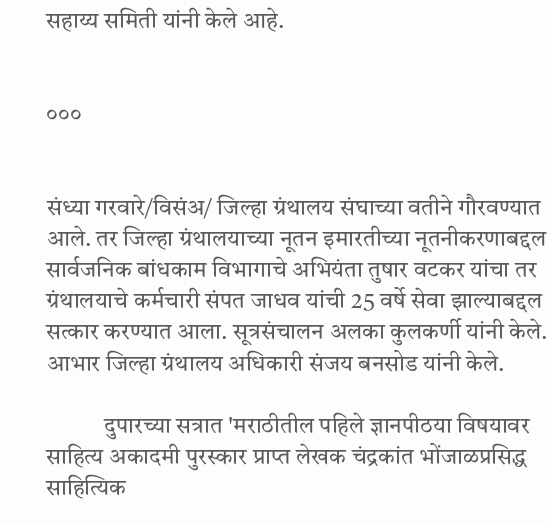सहाय्य समिती यांनी केले आहे.


०००


संध्या गरवारे/विसंअ/ जिल्हा ग्रंथालय संघाच्या वतीने गौरवण्यात आले. तर जिल्हा ग्रंथालयाच्या नूतन इमारतीच्या नूतनीकरणाबद्दल सार्वजनिक बांधकाम विभागाचे अभियंता तुषार वटकर यांचा तर ग्रंथालयाचे कर्मचारी संपत जाधव यांची 25 वर्षे सेवा झाल्याबद्दल सत्कार करण्यात आला. सूत्रसंचालन अलका कुलकर्णी यांनी केले. आभार जिल्हा ग्रंथालय अधिकारी संजय बनसोड यांनी केले.

            दुपारच्या सत्रात 'मराठीतील पहिले ज्ञानपीठया विषयावर साहित्य अकादमी पुरस्कार प्राप्त लेखक चंद्रकांत भोंजाळप्रसिद्ध साहित्यिक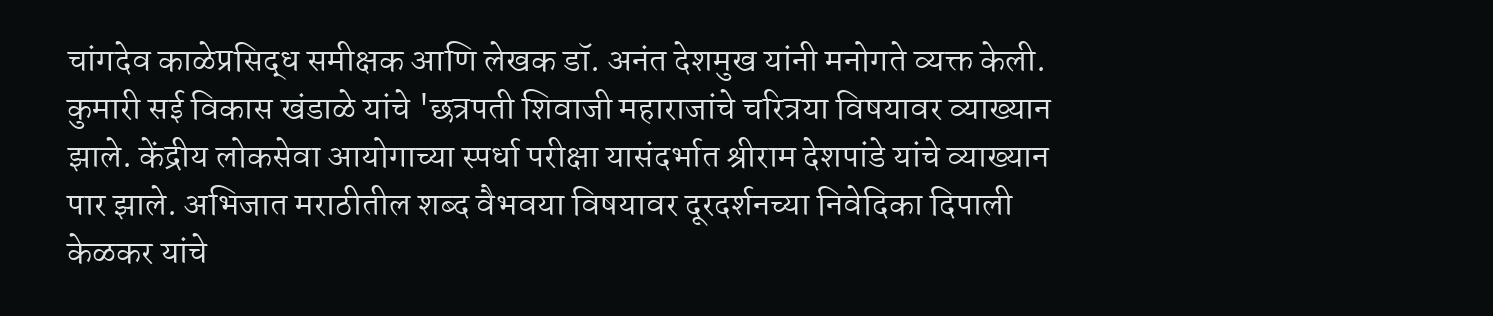चांगदेव काळेप्रसिद्ध समीक्षक आणि लेखक डॉ. अनंत देशमुख यांनी मनोगते व्यक्त केली. कुमारी सई विकास खंडाळे यांचे 'छत्रपती शिवाजी महाराजांचे चरित्रया विषयावर व्याख्यान झाले. केंद्रीय लोकसेवा आयोगाच्या स्पर्धा परीक्षा यासंदर्भात श्रीराम देशपांडे यांचे व्याख्यान पार झाले. अभिजात मराठीतील शब्द वैभवया विषयावर दूरदर्शनच्या निवेदिका दिपाली केळकर यांचे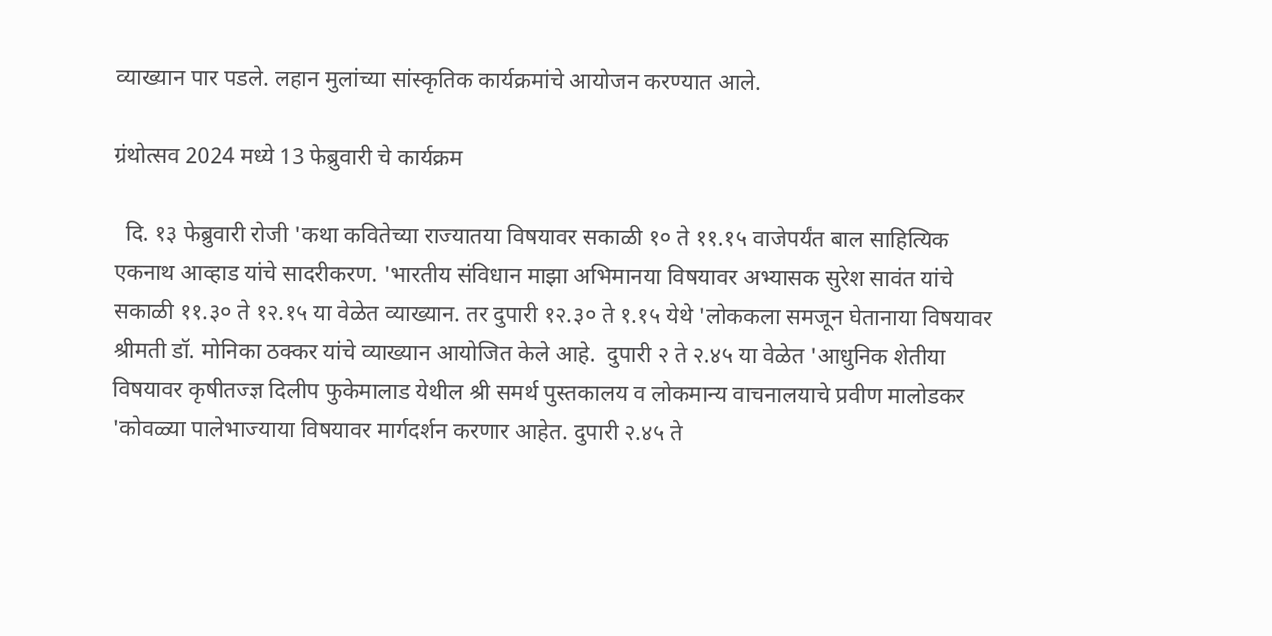व्याख्यान पार पडले. लहान मुलांच्या सांस्कृतिक कार्यक्रमांचे आयोजन करण्यात आले.

ग्रंथोत्सव 2024 मध्ये 13 फेब्रुवारी चे कार्यक्रम

  दि. १३ फेब्रुवारी रोजी 'कथा कवितेच्या राज्यातया विषयावर सकाळी १० ते ११.१५ वाजेपर्यंत बाल साहित्यिक एकनाथ आव्हाड यांचे सादरीकरण. 'भारतीय संविधान माझा अभिमानया विषयावर अभ्यासक सुरेश सावंत यांचे सकाळी ११.३० ते १२.१५ या वेळेत व्याख्यान. तर दुपारी १२.३० ते १.१५ येथे 'लोककला समजून घेतानाया विषयावर श्रीमती डॉ. मोनिका ठक्कर यांचे व्याख्यान आयोजित केले आहे.  दुपारी २ ते २.४५ या वेळेत 'आधुनिक शेतीया विषयावर कृषीतज्ज्ञ दिलीप फुकेमालाड येथील श्री समर्थ पुस्तकालय व लोकमान्य वाचनालयाचे प्रवीण मालोडकर 'कोवळ्या पालेभाज्याया विषयावर मार्गदर्शन करणार आहेत. दुपारी २.४५ ते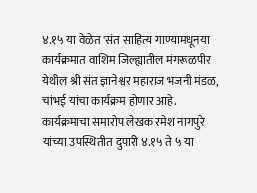४.१५ या वेळेत 'संत साहित्य गाण्यामधूनया कार्यक्रमात वाशिम जिल्ह्यातील मंगरूळपीर येथील श्री संत ज्ञानेश्वर महाराज भजनी मंडळ, चांभई यांचा कार्यक्रम होणार आहे.  कार्यक्रमाचा समारोप लेखक रमेश नागपुरे यांच्या उपस्थितीत दुपारी ४.१५ ते ५ या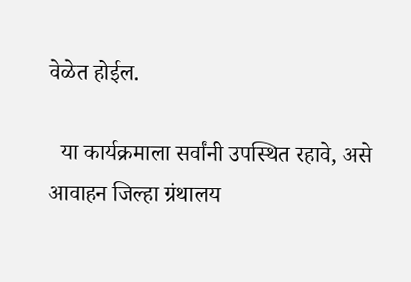वेळेत होईल.

  या कार्यक्रमाला सर्वांनी उपस्थित रहावे, असे आवाहन जिल्हा ग्रंथालय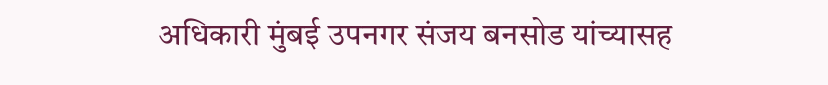अधिकारी मुंबई उपनगर संजय बनसोड यांच्यासह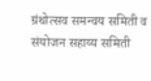ग्रंथोत्सव समन्वय समिती व संयोजन सहाय्य समिती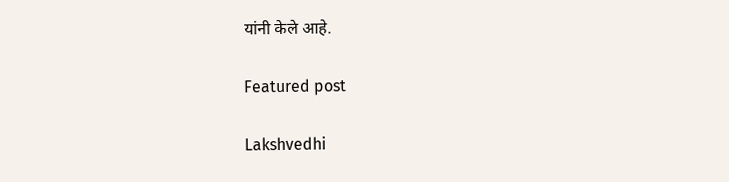यांनी केले आहे.

Featured post

Lakshvedhi